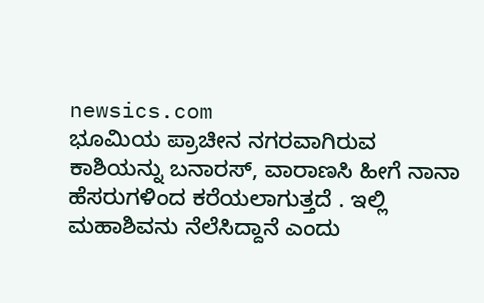newsics.com
ಭೂಮಿಯ ಪ್ರಾಚೀನ ನಗರವಾಗಿರುವ ಕಾಶಿಯನ್ನು ಬನಾರಸ್, ವಾರಾಣಸಿ ಹೀಗೆ ನಾನಾ ಹೆಸರುಗಳಿಂದ ಕರೆಯಲಾಗುತ್ತದೆ . ಇಲ್ಲಿ ಮಹಾಶಿವನು ನೆಲೆಸಿದ್ದಾನೆ ಎಂದು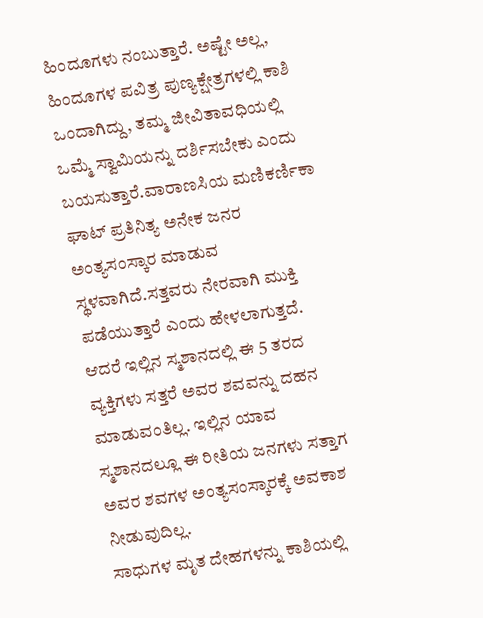ಹಿಂದೂಗಳು ನಂಬುತ್ತಾರೆ. ಅಷ್ಟೇ ಅಲ್ಲ, ಹಿಂದೂಗಳ ಪವಿತ್ರ ಪುಣ್ಯಕ್ಷೇತ್ರಗಳಲ್ಲಿ ಕಾಶಿ ಒಂದಾಗಿದ್ದು, ತಮ್ಮ ಜೀವಿತಾವಧಿಯಲ್ಲಿ ಒಮ್ಮೆ ಸ್ವಾಮಿಯನ್ನು ದರ್ಶಿಸಬೇಕು ಎಂದು ಬಯಸುತ್ತಾರೆ.ವಾರಾಣಸಿಯ ಮಣಿಕರ್ಣಿಕಾ ಘಾಟ್ ಪ್ರತಿನಿತ್ಯ ಅನೇಕ ಜನರ ಅಂತ್ಯಸಂಸ್ಕಾರ ಮಾಡುವ ಸ್ಥಳವಾಗಿದೆ.ಸತ್ತವರು ನೇರವಾಗಿ ಮುಕ್ತಿ ಪಡೆಯುತ್ತಾರೆ ಎಂದು ಹೇಳಲಾಗುತ್ತದೆ. ಆದರೆ ಇಲ್ಲಿನ ಸ್ಮಶಾನದಲ್ಲಿ ಈ 5 ತರದ ವ್ಯಕ್ತಿಗಳು ಸತ್ತರೆ ಅವರ ಶವವನ್ನು ದಹನ ಮಾಡುವಂತಿಲ್ಲ. ಇಲ್ಲಿನ ಯಾವ ಸ್ಮಶಾನದಲ್ಲೂ ಈ ರೀತಿಯ ಜನಗಳು ಸತ್ತಾಗ ಅವರ ಶವಗಳ ಅಂತ್ಯಸಂಸ್ಕಾರಕ್ಕೆ ಅವಕಾಶ ನೀಡುವುದಿಲ್ಲ.
ಸಾಧುಗಳ ಮೃತ ದೇಹಗಳನ್ನು ಕಾಶಿಯಲ್ಲಿ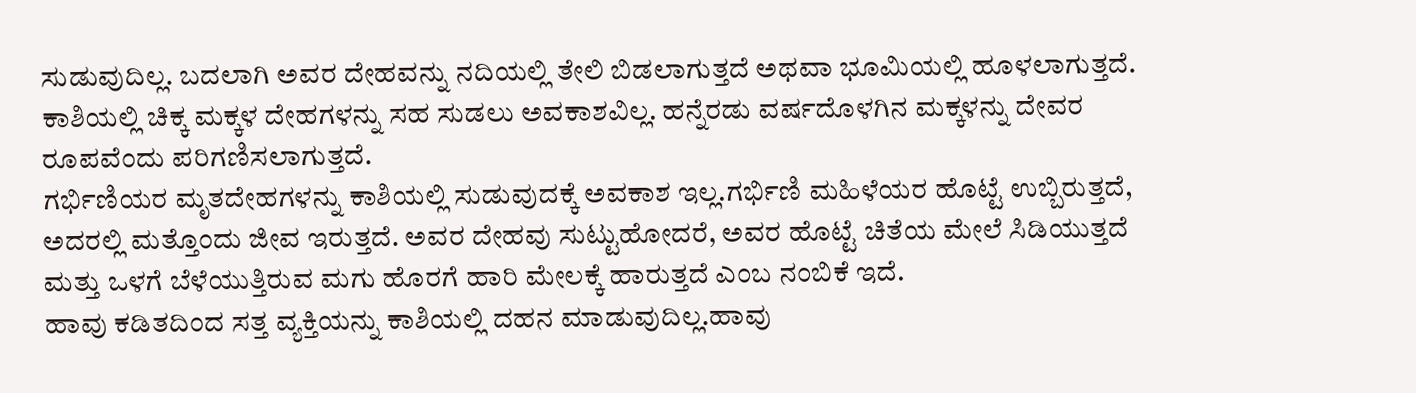ಸುಡುವುದಿಲ್ಲ. ಬದಲಾಗಿ ಅವರ ದೇಹವನ್ನು ನದಿಯಲ್ಲಿ ತೇಲಿ ಬಿಡಲಾಗುತ್ತದೆ ಅಥವಾ ಭೂಮಿಯಲ್ಲಿ ಹೂಳಲಾಗುತ್ತದೆ.
ಕಾಶಿಯಲ್ಲಿ ಚಿಕ್ಕ ಮಕ್ಕಳ ದೇಹಗಳನ್ನು ಸಹ ಸುಡಲು ಅವಕಾಶವಿಲ್ಲ. ಹನ್ನೆರಡು ವರ್ಷದೊಳಗಿನ ಮಕ್ಕಳನ್ನು ದೇವರ ರೂಪವೆಂದು ಪರಿಗಣಿಸಲಾಗುತ್ತದೆ.
ಗರ್ಭಿಣಿಯರ ಮೃತದೇಹಗಳನ್ನು ಕಾಶಿಯಲ್ಲಿ ಸುಡುವುದಕ್ಕೆ ಅವಕಾಶ ಇಲ್ಲ.ಗರ್ಭಿಣಿ ಮಹಿಳೆಯರ ಹೊಟ್ಟೆ ಉಬ್ಬಿರುತ್ತದೆ, ಅದರಲ್ಲಿ ಮತ್ತೊಂದು ಜೀವ ಇರುತ್ತದೆ. ಅವರ ದೇಹವು ಸುಟ್ಟುಹೋದರೆ, ಅವರ ಹೊಟ್ಟೆ ಚಿತೆಯ ಮೇಲೆ ಸಿಡಿಯುತ್ತದೆ ಮತ್ತು ಒಳಗೆ ಬೆಳೆಯುತ್ತಿರುವ ಮಗು ಹೊರಗೆ ಹಾರಿ ಮೇಲಕ್ಕೆ ಹಾರುತ್ತದೆ ಎಂಬ ನಂಬಿಕೆ ಇದೆ.
ಹಾವು ಕಡಿತದಿಂದ ಸತ್ತ ವ್ಯಕ್ತಿಯನ್ನು ಕಾಶಿಯಲ್ಲಿ ದಹನ ಮಾಡುವುದಿಲ್ಲ.ಹಾವು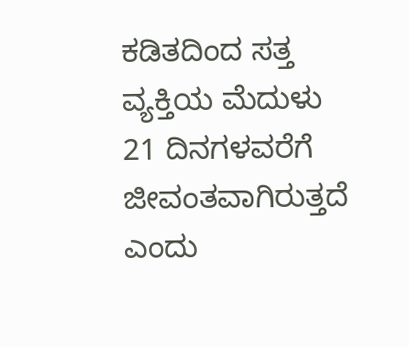ಕಡಿತದಿಂದ ಸತ್ತ ವ್ಯಕ್ತಿಯ ಮೆದುಳು 21 ದಿನಗಳವರೆಗೆ ಜೀವಂತವಾಗಿರುತ್ತದೆ ಎಂದು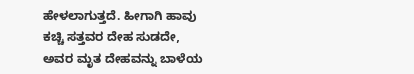ಹೇಳಲಾಗುತ್ತದೆ. ಹೀಗಾಗಿ ಹಾವು ಕಚ್ಚಿ ಸತ್ತವರ ದೇಹ ಸುಡದೇ, ಅವರ ಮೃತ ದೇಹವನ್ನು ಬಾಳೆಯ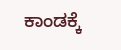ಕಾಂಡಕ್ಕೆ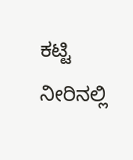ಕಟ್ಟಿ ನೀರಿನಲ್ಲಿ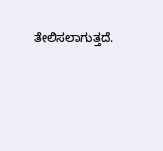ತೇಲಿಸಲಾಗುತ್ತದೆ.